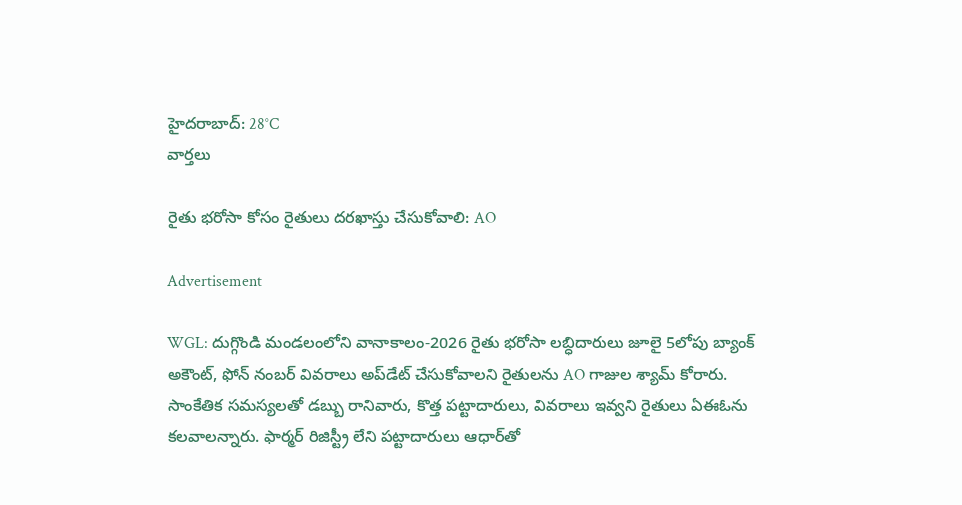హైదరాబాద్: 28°C
వార్తలు

రైతు భరోసా కోసం రైతులు దరఖాస్తు చేసుకోవాలి: AO

Advertisement

WGL: దుగ్గొండి మండలంలోని వానాకాలం-2026 రైతు భరోసా లబ్ధిదారులు జూలై 5లోపు బ్యాంక్ అకౌంట్, ఫోన్ నంబర్ వివరాలు అప్‌డేట్ చేసుకోవాలని రైతులను AO గాజుల శ్యామ్ కోరారు. సాంకేతిక సమస్యలతో డబ్బు రానివారు, కొత్త పట్టాదారులు, వివరాలు ఇవ్వని రైతులు ఏఈఓను కలవాలన్నారు. ఫార్మర్ రిజిస్ట్రీ లేని పట్టాదారులు ఆధార్‌తో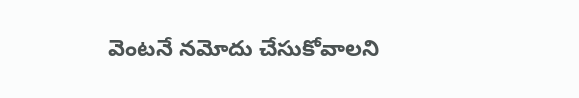వెంటనే నమోదు చేసుకోవాలని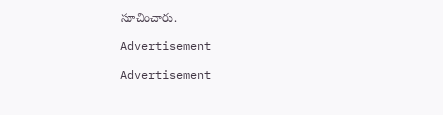సూచించారు.

Advertisement

Advertisement